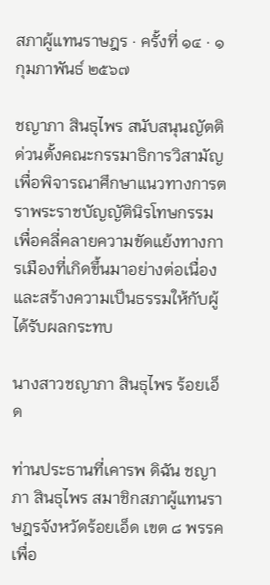สภาผู้แทนราษฎร · ครั้งที่ ๑๔ · ๑ กุมภาพันธ์ ๒๕๖๗

ชญาภา สินธุไพร สนับสนุนญัตติด่วนตั้งคณะกรรมาธิการวิสามัญเพื่อพิจารณาศึกษาแนวทางการตราพระราชบัญญัตินิรโทษกรรม เพื่อคลี่คลายความขัดแย้งทางการเมืองที่เกิดขึ้นมาอย่างต่อเนื่อง และสร้างความเป็นธรรมให้กับผู้ได้รับผลกระทบ

นางสาวชญาภา สินธุไพร ร้อยเอ็ด

ท่านประธานที่เคารพ ดิฉัน ชญาภา สินธุไพร สมาชิกสภาผู้แทนราษฎรจังหวัดร้อยเอ็ด เขต ๘ พรรคเพื่อ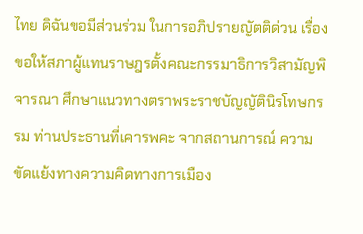ไทย ดิฉันขอมีส่วนร่วม ในการอภิปรายญัตติด่วน เรื่อง ขอให้สภาผู้แทนราษฎรตั้งคณะกรรมาธิการวิสามัญพิจารณา ศึกษาแนวทางตราพระราชบัญญัตินิรโทษกรรม ท่านประธานที่เคารพคะ จากสถานการณ์ ความขัดแย้งทางความคิดทางการเมือง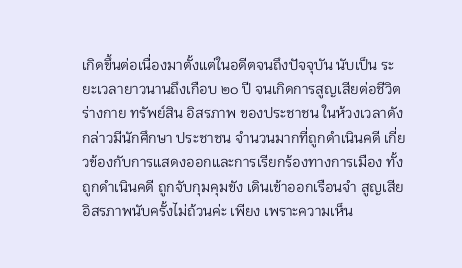เกิดขึ้นต่อเนื่องมาตั้งแต่ในอดีตจนถึงปัจจุบัน นับเป็น ระยะเวลายาวนานถึงเกือบ ๒๐ ปี จนเกิดการสูญเสียต่อชีวิต ร่างกาย ทรัพย์สิน อิสรภาพ ของประชาชน ในห้วงเวลาดังกล่าวมีนักศึกษา ประชาชน จำนวนมากที่ถูกดำเนินคดี เกี่ยวข้องกับการแสดงออกและการเรียกร้องทางการเมือง ทั้งถูกดำเนินคดี ถูกจับกุมคุมขัง เดินเข้าออกเรือนจำ สูญเสียอิสรภาพนับครั้งไม่ถ้วนค่ะ เพียง เพราะความเห็น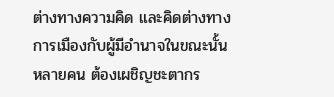ต่างทางความคิด และคิดต่างทางการเมืองกับผู้มีอำนาจในขณะนั้น หลายคน ต้องเผชิญชะตากร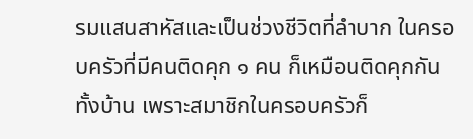รมแสนสาหัสและเป็นช่วงชีวิตที่ลำบาก ในครอบครัวที่มีคนติดคุก ๑ คน ก็เหมือนติดคุกกันทั้งบ้าน เพราะสมาชิกในครอบครัวก็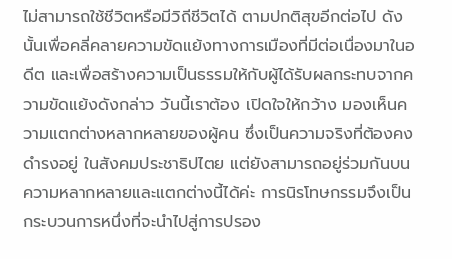ไม่สามารถใช้ชีวิตหรือมีวิถีชีวิตได้ ตามปกติสุขอีกต่อไป ดังนั้นเพื่อคลี่คลายความขัดแย้งทางการเมืองที่มีต่อเนื่องมาในอดีต และเพื่อสร้างความเป็นธรรมให้กับผู้ได้รับผลกระทบจากความขัดแย้งดังกล่าว วันนี้เราต้อง เปิดใจให้กว้าง มองเห็นความแตกต่างหลากหลายของผู้คน ซึ่งเป็นความจริงที่ต้องคงดำรงอยู่ ในสังคมประชาธิปไตย แต่ยังสามารถอยู่ร่วมกันบนความหลากหลายและแตกต่างนี้ได้ค่ะ การนิรโทษกรรมจึงเป็นกระบวนการหนึ่งที่จะนำไปสู่การปรอง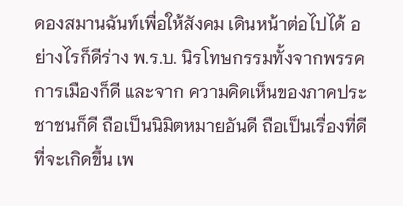ดองสมานฉันท์เพื่อให้สังคม เดินหน้าต่อไปได้ อย่างไรก็ดีร่าง พ.ร.บ. นิรโทษกรรมทั้งจากพรรคการเมืองก็ดี และจาก ความคิดเห็นของภาคประชาชนก็ดี ถือเป็นนิมิตหมายอันดี ถือเป็นเรื่องที่ดีที่จะเกิดขึ้น เพ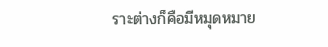ราะต่างก็คือมีหมุดหมาย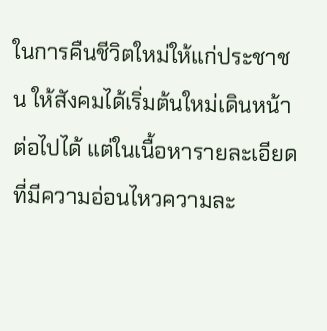ในการคืนชีวิตใหม่ให้แก่ประชาชน ให้สังคมได้เริ่มต้นใหม่เดินหน้า ต่อไปได้ แต่ในเนื้อหารายละเอียดที่มีความอ่อนไหวความละ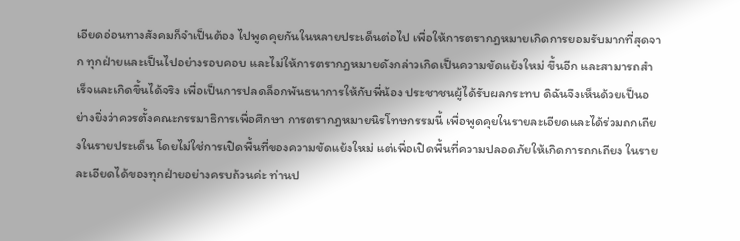เอียดอ่อนทางสังคมก็จำเป็นต้อง ไปพูดคุยกันในหลายประเด็นต่อไป เพื่อให้การตรากฎหมายเกิดการยอมรับมากที่สุดจาก ทุกฝ่ายและเป็นไปอย่างรอบคอบ และไม่ให้การตรากฎหมายดังกล่าวเกิดเป็นความขัดแย้งใหม่ ขึ้นอีก และสามารถสำเร็จและเกิดขึ้นได้จริง เพื่อเป็นการปลดล็อกพันธนาการให้กับพี่น้อง ประชาชนผู้ได้รับผลกระทบ ดิฉันจึงเห็นด้วยเป็นอย่างยิ่งว่าควรตั้งคณะกรรมาธิการเพื่อศึกษา การตรากฎหมายนิรโทษกรรมนี้ เพื่อพูดคุยในรายละเอียดและได้ร่วมถกเถียงในรายประเด็น โดยไม่ใช่การเปิดพื้นที่ของความขัดแย้งใหม่ แต่เพื่อเปิดพื้นที่ความปลอดภัยให้เกิดการถกเถียง ในรายละเอียดได้ของทุกฝ่ายอย่างครบถ้วนค่ะ ท่านป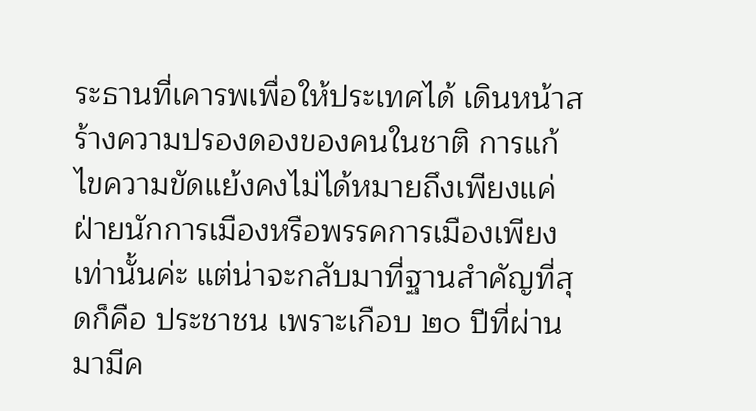ระธานที่เคารพเพื่อให้ประเทศได้ เดินหน้าสร้างความปรองดองของคนในชาติ การแก้ไขความขัดแย้งคงไม่ได้หมายถึงเพียงแค่ ฝ่ายนักการเมืองหรือพรรคการเมืองเพียงเท่านั้นค่ะ แต่น่าจะกลับมาที่ฐานสำคัญที่สุดก็คือ ประชาชน เพราะเกือบ ๒๐ ปีที่ผ่านมามีค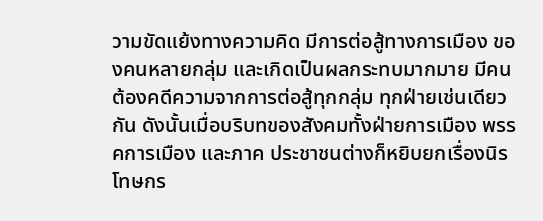วามขัดแย้งทางความคิด มีการต่อสู้ทางการเมือง ของคนหลายกลุ่ม และเกิดเป็นผลกระทบมากมาย มีคนต้องคดีความจากการต่อสู้ทุกกลุ่ม ทุกฝ่ายเช่นเดียวกัน ดังนั้นเมื่อบริบทของสังคมทั้งฝ่ายการเมือง พรรคการเมือง และภาค ประชาชนต่างก็หยิบยกเรื่องนิรโทษกร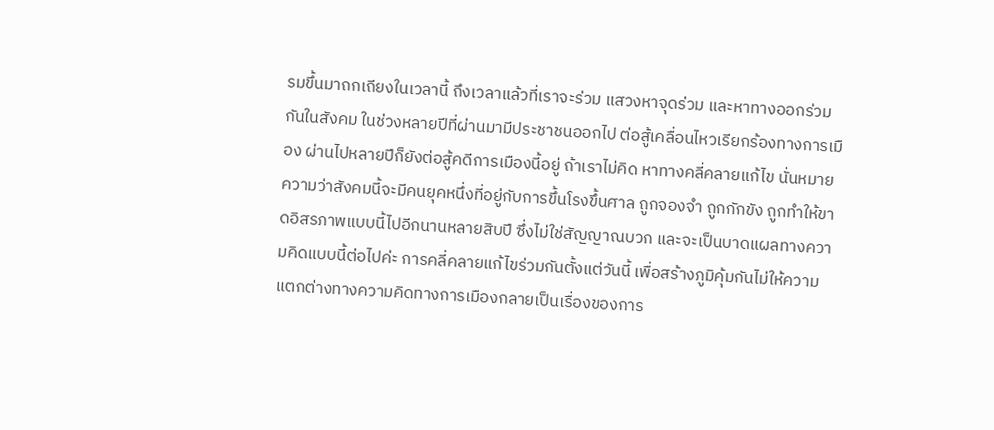รมขึ้นมาถกเถียงในเวลานี้ ถึงเวลาแล้วที่เราจะร่วม แสวงหาจุดร่วม และหาทางออกร่วมกันในสังคม ในช่วงหลายปีที่ผ่านมามีประชาชนออกไป ต่อสู้เคลื่อนไหวเรียกร้องทางการเมือง ผ่านไปหลายปีก็ยังต่อสู้คดีการเมืองนี้อยู่ ถ้าเราไม่คิด หาทางคลี่คลายแก้ไข นั่นหมายความว่าสังคมนี้จะมีคนยุคหนึ่งที่อยู่กับการขึ้นโรงขึ้นศาล ถูกจองจำ ถูกกักขัง ถูกทำให้ขาดอิสรภาพแบบนี้ไปอีกนานหลายสิบปี ซึ่งไม่ใช่สัญญาณบวก และจะเป็นบาดแผลทางความคิดแบบนี้ต่อไปค่ะ การคลี่คลายแก้ไขร่วมกันตั้งแต่วันนี้ เพื่อสร้างภูมิคุ้มกันไม่ให้ความแตกต่างทางความคิดทางการเมืองกลายเป็นเรื่องของการ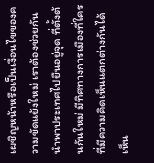เผชิญหน้าหรือเป็นเงื่อนไขของความขัดแย้งใหม่ เราต้องช่วยกันนำพาประเทศไปยืนอยู่จุด ที่ตั้งต้นกันใหม่ มีทิศทางการเมืองที่ใครที่มีความคิดเห็นแตกต่างกันได้ เห็น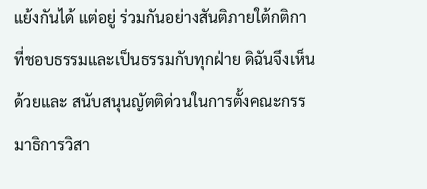แย้งกันได้ แต่อยู่ ร่วมกันอย่างสันติภายใต้กติกาที่ชอบธรรมและเป็นธรรมกับทุกฝ่าย ดิฉันจึงเห็นด้วยและ สนับสนุนญัตติด่วนในการตั้งคณะกรรมาธิการวิสา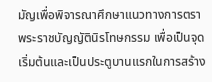มัญเพื่อพิจารณาศึกษาแนวทางการตรา พระราชบัญญัตินิรโทษกรรม เพื่อเป็นจุดเริ่มต้นและเป็นประตูบานแรกในการสร้าง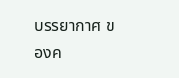บรรยากาศ ของค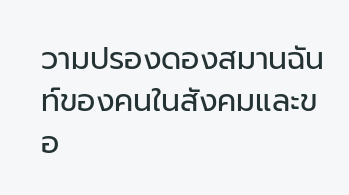วามปรองดองสมานฉันท์ของคนในสังคมและขอ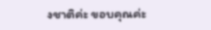งชาติค่ะ ขอบคุณค่ะ